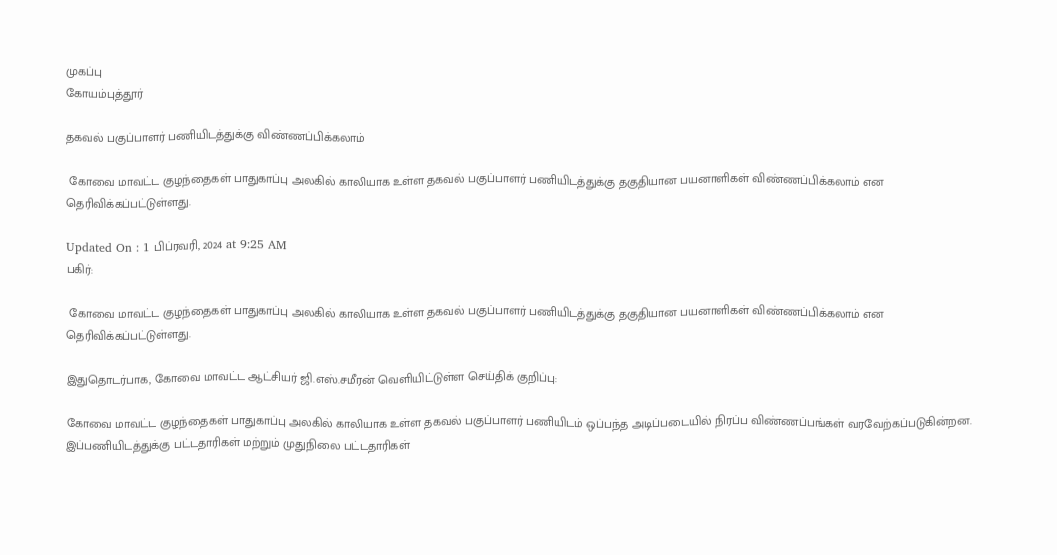முகப்பு
கோயம்புத்தூர்

தகவல் பகுப்பாளர் பணியிடத்துக்கு விண்ணப்பிக்கலாம்

 கோவை மாவட்ட குழந்தைகள் பாதுகாப்பு அலகில் காலியாக உள்ள தகவல் பகுப்பாளர் பணியிடத்துக்கு தகுதியான பயனாளிகள் விண்ணப்பிக்கலாம் என தெரிவிக்கப்பட்டுள்ளது.

Updated On : 1 பிப்ரவரி, 2024 at 9:25 AM
பகிர்:

 கோவை மாவட்ட குழந்தைகள் பாதுகாப்பு அலகில் காலியாக உள்ள தகவல் பகுப்பாளர் பணியிடத்துக்கு தகுதியான பயனாளிகள் விண்ணப்பிக்கலாம் என தெரிவிக்கப்பட்டுள்ளது.

இதுதொடர்பாக, கோவை மாவட்ட ஆட்சியர் ஜி.எஸ்.சமீரன் வெளியிட்டுள்ள செய்திக் குறிப்பு:

கோவை மாவட்ட குழந்தைகள் பாதுகாப்பு அலகில் காலியாக உள்ள தகவல் பகுப்பாளர் பணியிடம் ஒப்பந்த அடிப்படையில் நிரப்ப விண்ணப்பங்கள் வரவேற்கப்படுகின்றன. இப்பணியிடத்துக்கு பட்டதாரிகள் மற்றும் முதுநிலை பட்டதாரிகள்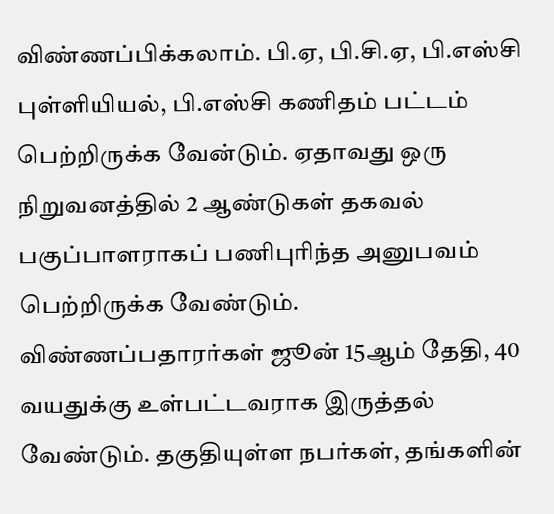விண்ணப்பிக்கலாம். பி.ஏ, பி.சி.ஏ, பி.எஸ்சி புள்ளியியல், பி.எஸ்சி கணிதம் பட்டம் பெற்றிருக்க வேன்டும். ஏதாவது ஒரு நிறுவனத்தில் 2 ஆண்டுகள் தகவல் பகுப்பாளராகப் பணிபுரிந்த அனுபவம் பெற்றிருக்க வேண்டும். விண்ணப்பதாரர்கள் ஜூன் 15ஆம் தேதி, 40 வயதுக்கு உள்பட்டவராக இருத்தல் வேண்டும். தகுதியுள்ள நபர்கள், தங்களின்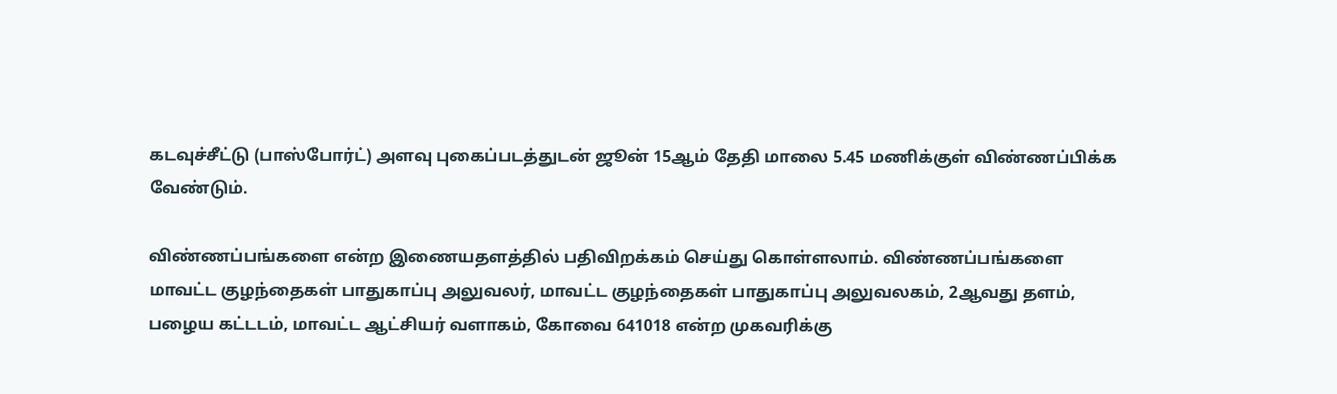கடவுச்சீட்டு (பாஸ்போர்ட்) அளவு புகைப்படத்துடன் ஜூன் 15ஆம் தேதி மாலை 5.45 மணிக்குள் விண்ணப்பிக்க வேண்டும்.

விண்ணப்பங்களை என்ற இணையதளத்தில் பதிவிறக்கம் செய்து கொள்ளலாம். விண்ணப்பங்களை மாவட்ட குழந்தைகள் பாதுகாப்பு அலுவலர், மாவட்ட குழந்தைகள் பாதுகாப்பு அலுவலகம், 2ஆவது தளம், பழைய கட்டடம், மாவட்ட ஆட்சியர் வளாகம், கோவை 641018 என்ற முகவரிக்கு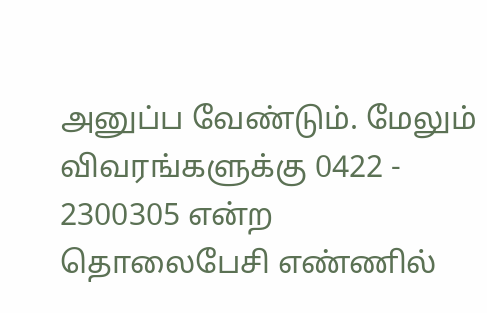அனுப்ப வேண்டும். மேலும் விவரங்களுக்கு 0422 - 2300305 என்ற தொலைபேசி எண்ணில்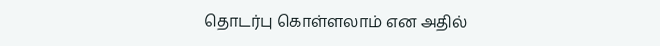தொடர்பு கொள்ளலாம் என அதில்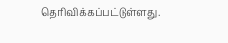தெரிவிக்கப்பட்டுள்ளது.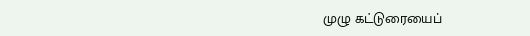முழு கட்டுரையைப்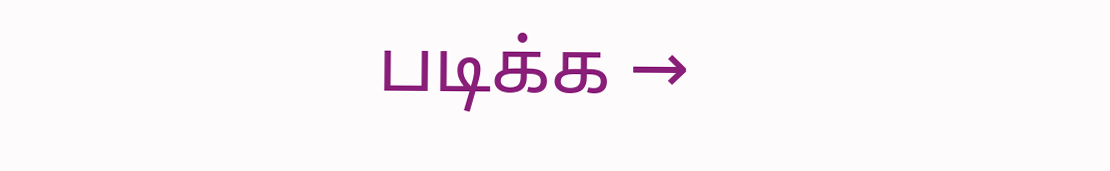படிக்க →